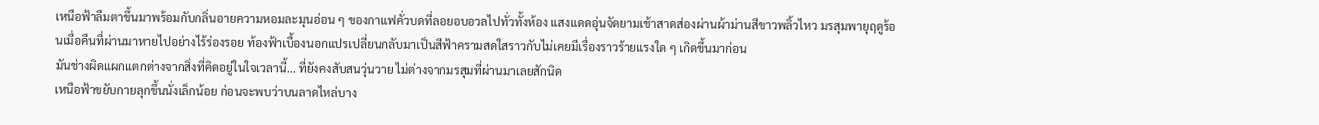เหนือฟ้าลืมตาขึ้นมาพร้อมกับกลิ่นอายความหอมละมุนอ่อน ๆ ของกาแฟคั่วบดที่ลอยอบอวลไปทั่วทั้งห้อง แสงแดดอุ่นจัดยามเช้าสาดส่องผ่านผ้าม่านสีขาวพลิ้วไหว มรสุมพายุฤดูร้อนเมื่อคืนที่ผ่านมาหายไปอย่างไร้ร่องรอย ท้องฟ้าเบื้องนอกแปรเปลี่ยนกลับมาเป็นสีฟ้าครามสดใสราวกับไม่เคยมีเรื่องราวร้ายแรงใด ๆ เกิดขึ้นมาก่อน
มันช่างผิดแผกแตกต่างจากสิ่งที่คิดอยู่ในใจเวลานี้... ที่ยังคงสับสนวุ่นวาย ไม่ต่างจากมรสุมที่ผ่านมาเลยสักนิด
เหนือฟ้าขยับกายลุกขึ้นนั่งเล็กน้อย ก่อนจะพบว่าบนลาดไหล่บาง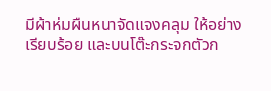มีผ้าห่มผืนหนาจัดแจงคลุม ให้อย่างเรียบร้อย และบนโต๊ะกระจกตัวก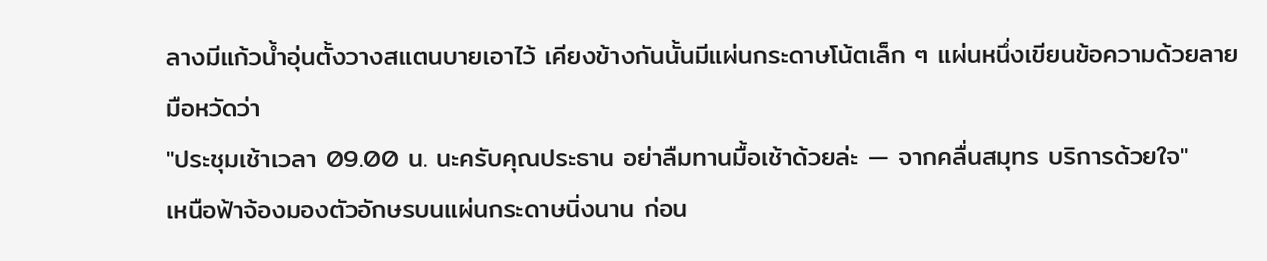ลางมีแก้วน้ำอุ่นตั้งวางสแตนบายเอาไว้ เคียงข้างกันนั้นมีแผ่นกระดาษโน้ตเล็ก ๆ แผ่นหนึ่งเขียนข้อความด้วยลายมือหวัดว่า
"ประชุมเช้าเวลา 09.00 น. นะครับคุณประธาน อย่าลืมทานมื้อเช้าด้วยล่ะ — จากคลื่นสมุทร บริการด้วยใจ"
เหนือฟ้าจ้องมองตัวอักษรบนแผ่นกระดาษนิ่งนาน ก่อน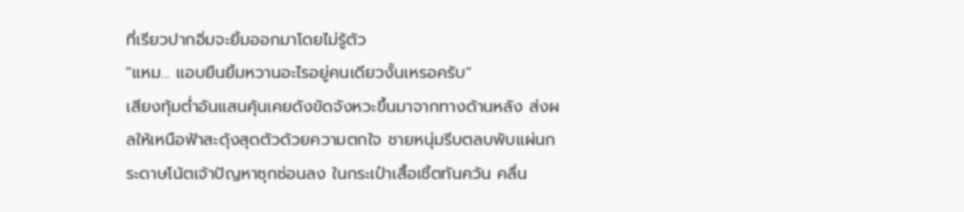ที่เรียวปากอิ่มจะยิ้มออกมาโดยไม่รู้ตัว
"แหม... แอบยืนยิ้มหวานอะไรอยู่คนเดียวงั้นเหรอครับ"
เสียงทุ้มต่ำอันแสนคุ้นเคยดังขัดจังหวะขึ้นมาจากทางด้านหลัง ส่งผลให้เหนือฟ้าสะดุ้งสุดตัวด้วยความตกใจ ชายหนุ่มรีบตลบพับแผ่นกระดาษโน้ตเจ้าปัญหาซุกซ่อนลง ในกระเป๋าเสื้อเชิ้ตทันควัน คลื่น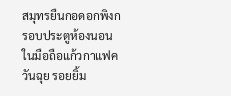สมุทรยืนกอดอกพิงกรอบประตูห้องนอน ในมือถือแก้วกาแฟควันฉุย รอยยิ้ม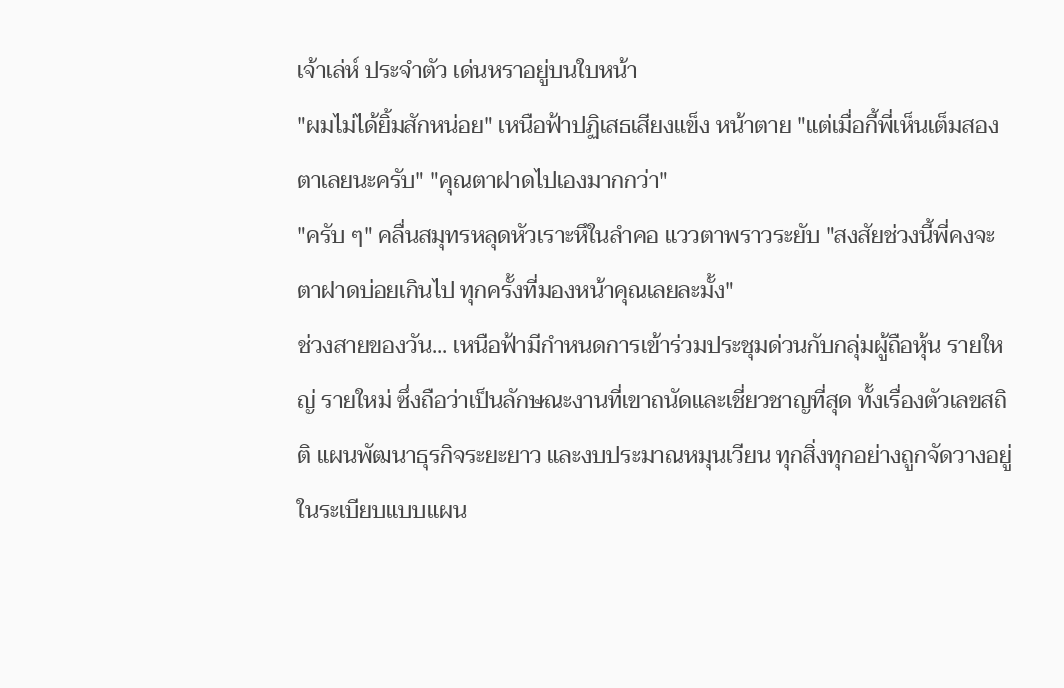เจ้าเล่ห์ ประจำตัว เด่นหราอยู่บนใบหน้า
"ผมไม่ได้ยิ้มสักหน่อย" เหนือฟ้าปฏิเสธเสียงแข็ง หน้าตาย "แต่เมื่อกี้พี่เห็นเต็มสองตาเลยนะครับ" "คุณตาฝาดไปเองมากกว่า"
"ครับ ๆ" คลื่นสมุทรหลุดหัวเราะหึในลำคอ แววตาพราวระยับ "สงสัยช่วงนี้พี่คงจะตาฝาดบ่อยเกินไป ทุกครั้งที่มองหน้าคุณเลยละมั้ง"
ช่วงสายของวัน... เหนือฟ้ามีกำหนดการเข้าร่วมประชุมด่วนกับกลุ่มผู้ถือหุ้น รายใหญ่ รายใหม่ ซึ่งถือว่าเป็นลักษณะงานที่เขาถนัดและเชี่ยวชาญที่สุด ทั้งเรื่องตัวเลขสถิติ แผนพัฒนาธุรกิจระยะยาว และงบประมาณหมุนเวียน ทุกสิ่งทุกอย่างถูกจัดวางอยู่ในระเบียบแบบแผน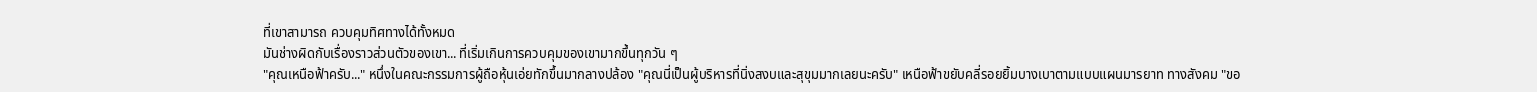ที่เขาสามารถ ควบคุมทิศทางได้ทั้งหมด
มันช่างผิดกับเรื่องราวส่วนตัวของเขา... ที่เริ่มเกินการควบคุมของเขามากขึ้นทุกวัน ๆ
"คุณเหนือฟ้าครับ..." หนึ่งในคณะกรรมการผู้ถือหุ้นเอ่ยทักขึ้นมากลางปล้อง "คุณนี่เป็นผู้บริหารที่นิ่งสงบและสุขุมมากเลยนะครับ" เหนือฟ้าขยับคลี่รอยยิ้มบางเบาตามแบบแผนมารยาท ทางสังคม "ขอ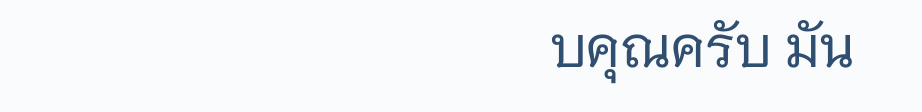บคุณครับ มัน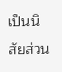เป็นนิสัยส่วน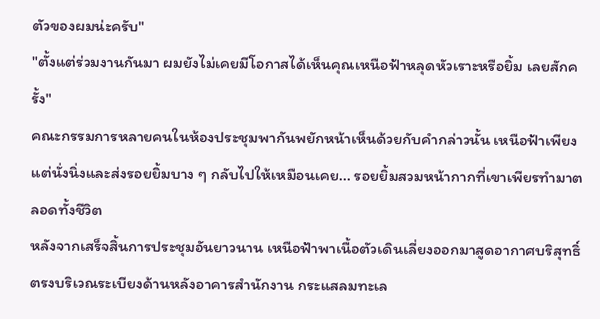ตัวของผมน่ะครับ"
"ตั้งแต่ร่วมงานกันมา ผมยังไม่เคยมีโอกาสได้เห็นคุณเหนือฟ้าหลุดหัวเราะหรือยิ้ม เลยสักครั้ง"
คณะกรรมการหลายคนในห้องประชุมพากันพยักหน้าเห็นด้วยกับคำกล่าวนั้น เหนือฟ้าเพียงแต่นั่งนิ่งและส่งรอยยิ้มบาง ๆ กลับไปให้เหมือนเคย... รอยยิ้มสวมหน้ากากที่เขาเพียรทำมาตลอดทั้งชีวิต
หลังจากเสร็จสิ้นการประชุมอันยาวนาน เหนือฟ้าพาเนื้อตัวเดินเลี่ยงออกมาสูดอากาศบริสุทธิ์ ตรงบริเวณระเบียงด้านหลังอาคารสำนักงาน กระแสลมทะเล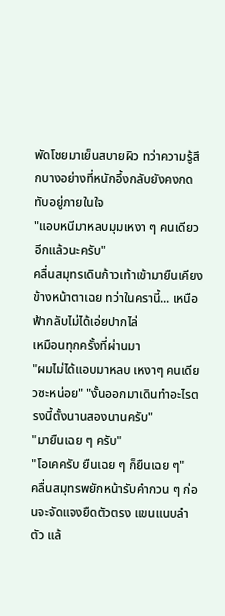พัดโชยมาเย็นสบายผิว ทว่าความรู้สึกบางอย่างที่หนักอึ้งกลับยังคงกดทับอยู่ภายในใจ
"แอบหนีมาหลบมุมเหงา ๆ คนเดียวอีกแล้วนะครับ"
คลื่นสมุทรเดินก้าวเท้าเข้ามายืนเคียงข้างหน้าตาเฉย ทว่าในครานี้... เหนือฟ้ากลับไม่ได้เอ่ยปากไล่
เหมือนทุกครั้งที่ผ่านมา
"ผมไม่ได้แอบมาหลบ เหงาๆ คนเดียวซะหน่อย" "งั้นออกมาเดินทำอะไรตรงนี้ตั้งนานสองนานครับ"
"มายืนเฉย ๆ ครับ"
"โอเคครับ ยืนเฉย ๆ ก็ยืนเฉย ๆ"
คลื่นสมุทรพยักหน้ารับคำกวน ๆ ก่อนจะจัดแจงยืดตัวตรง แขนแนบลำตัว แล้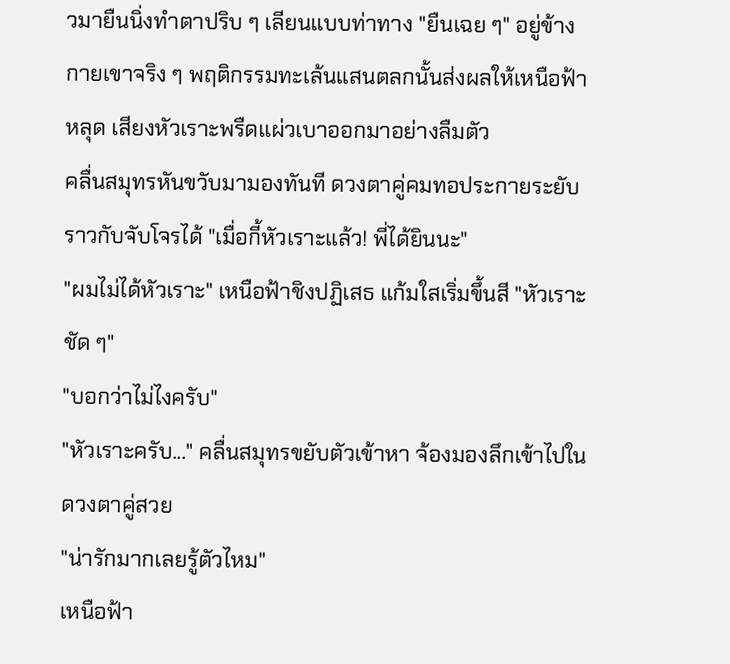วมายืนนิ่งทำตาปริบ ๆ เลียนแบบท่าทาง "ยืนเฉย ๆ" อยู่ข้างกายเขาจริง ๆ พฤติกรรมทะเล้นแสนตลกนั้นส่งผลให้เหนือฟ้าหลุด เสียงหัวเราะพรืดแผ่วเบาออกมาอย่างลืมตัว
คลื่นสมุทรหันขวับมามองทันที ดวงตาคู่คมทอประกายระยับราวกับจับโจรได้ "เมื่อกี้หัวเราะแล้ว! พี่ได้ยินนะ"
"ผมไม่ได้หัวเราะ" เหนือฟ้าชิงปฏิเสธ แก้มใสเริ่มขึ้นสี "หัวเราะชัด ๆ"
"บอกว่าไม่ไงครับ"
"หัวเราะครับ..." คลื่นสมุทรขยับตัวเข้าหา จ้องมองลึกเข้าไปในดวงตาคู่สวย
"น่ารักมากเลยรู้ตัวไหม"
เหนือฟ้า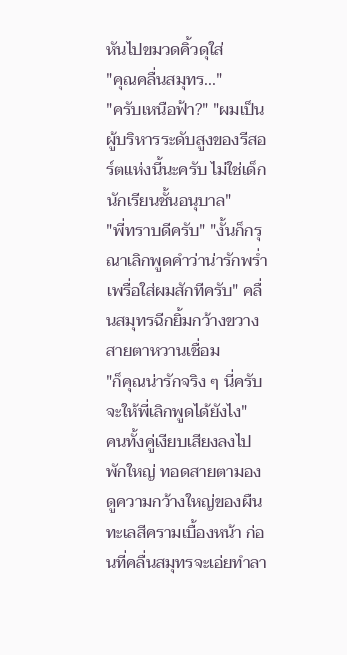หันไปขมวดคิ้วดุใส่
"คุณคลื่นสมุทร..."
"ครับเหนือฟ้า?" "ผมเป็นผู้บริหารระดับสูงของรีสอร์ตแห่งนี้นะครับ ไม่ใช่เด็กนักเรียนชั้นอนุบาล"
"พี่ทราบดีครับ" "งั้นก็กรุณาเลิกพูดคำว่าน่ารักพร่ำเพรื่อใส่ผมสักทีครับ" คลื่นสมุทรฉีกยิ้มกว้างขวาง สายตาหวานเชื่อม
"ก็คุณน่ารักจริง ๆ นี่ครับ จะให้พี่เลิกพูดได้ยังไง"
คนทั้งคู่เงียบเสียงลงไปพักใหญ่ ทอดสายตามองดูความกว้างใหญ่ของผืนทะเลสีครามเบื้องหน้า ก่อนที่คลื่นสมุทรจะเอ่ยทำลา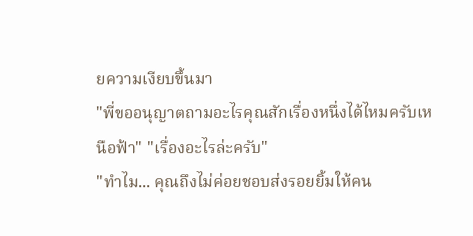ยความเงียบขึ้นมา
"พี่ขออนุญาตถามอะไรคุณสักเรื่องหนึ่งได้ไหมครับเหนือฟ้า" "เรื่องอะไรล่ะครับ"
"ทำไม... คุณถึงไม่ค่อยชอบส่งรอยยิ้มให้คน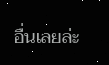อื่นเลยล่ะ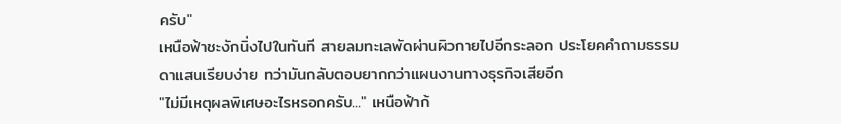ครับ"
เหนือฟ้าชะงักนิ่งไปในทันที สายลมทะเลพัดผ่านผิวกายไปอีกระลอก ประโยคคำถามธรรมดาแสนเรียบง่าย ทว่ามันกลับตอบยากกว่าแผนงานทางธุรกิจเสียอีก
"ไม่มีเหตุผลพิเศษอะไรหรอกครับ..." เหนือฟ้าก้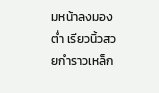มหน้าลงมองต่ำ เรียวนิ้วสวยกำราวเหล็ก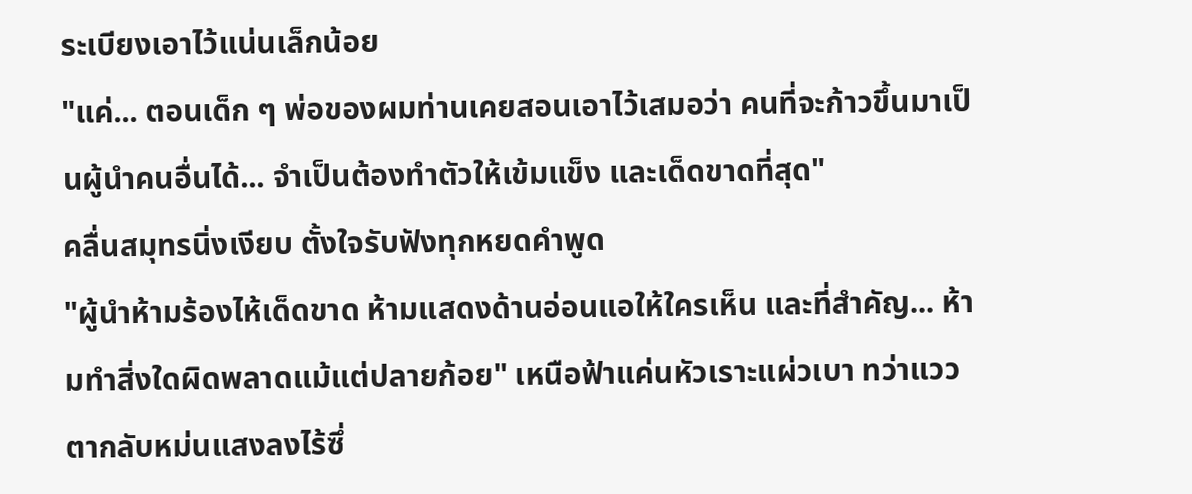ระเบียงเอาไว้แน่นเล็กน้อย
"แค่... ตอนเด็ก ๆ พ่อของผมท่านเคยสอนเอาไว้เสมอว่า คนที่จะก้าวขึ้นมาเป็นผู้นำคนอื่นได้... จำเป็นต้องทำตัวให้เข้มแข็ง และเด็ดขาดที่สุด"
คลื่นสมุทรนิ่งเงียบ ตั้งใจรับฟังทุกหยดคำพูด
"ผู้นำห้ามร้องไห้เด็ดขาด ห้ามแสดงด้านอ่อนแอให้ใครเห็น และที่สำคัญ... ห้ามทำสิ่งใดผิดพลาดแม้แต่ปลายก้อย" เหนือฟ้าแค่นหัวเราะแผ่วเบา ทว่าแววตากลับหม่นแสงลงไร้ซึ่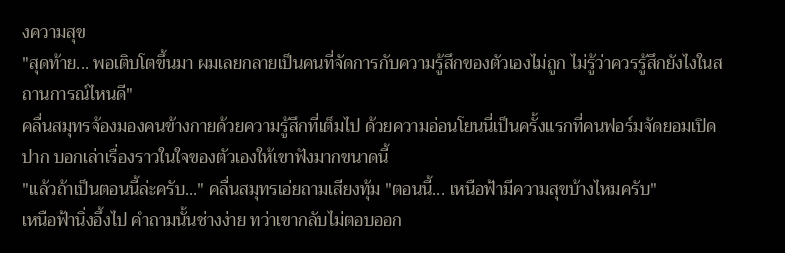งความสุข
"สุดท้าย... พอเติบโตขึ้นมา ผมเลยกลายเป็นคนที่จัดการกับความรู้สึกของตัวเองไม่ถูก ไม่รู้ว่าควรรู้สึกยังไงในสถานการณ์ไหนดี"
คลื่นสมุทรจ้องมองคนข้างกายด้วยความรู้สึกที่เต็มไป ด้วยความอ่อนโยนนี่เป็นครั้งแรกที่คนฟอร์มจัดยอมเปิดปาก บอกเล่าเรื่องราวในใจของตัวเองให้เขาฟังมากขนาดนี้
"แล้วถ้าเป็นตอนนี้ล่ะครับ..." คลื่นสมุทรเอ่ยถามเสียงทุ้ม "ตอนนี้... เหนือฟ้ามีความสุขบ้างไหมครับ"
เหนือฟ้านิ่งอึ้งไป คำถามนั้นช่างง่าย ทว่าเขากลับไม่ตอบออก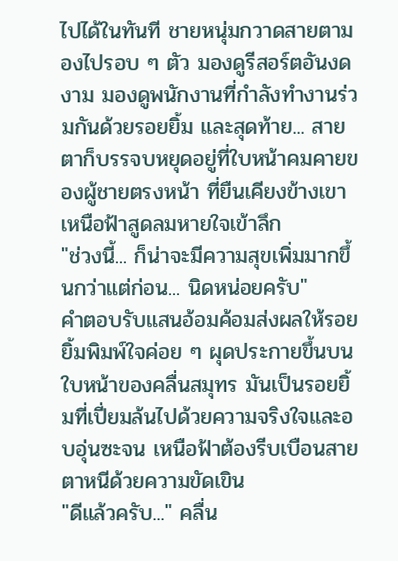ไปได้ในทันที ชายหนุ่มกวาดสายตามองไปรอบ ๆ ตัว มองดูรีสอร์ตอันงดงาม มองดูพนักงานที่กำลังทำงานร่วมกันด้วยรอยยิ้ม และสุดท้าย... สายตาก็บรรจบหยุดอยู่ที่ใบหน้าคมคายของผู้ชายตรงหน้า ที่ยืนเคียงข้างเขา
เหนือฟ้าสูดลมหายใจเข้าลึก
"ช่วงนี้... ก็น่าจะมีความสุขเพิ่มมากขึ้นกว่าแต่ก่อน... นิดหน่อยครับ"
คำตอบรับแสนอ้อมค้อมส่งผลให้รอยยิ้มพิมพ์ใจค่อย ๆ ผุดประกายขึ้นบนใบหน้าของคลื่นสมุทร มันเป็นรอยยิ้มที่เปี่ยมล้นไปด้วยความจริงใจและอบอุ่นซะจน เหนือฟ้าต้องรีบเบือนสายตาหนีด้วยความขัดเขิน
"ดีแล้วครับ..." คลื่น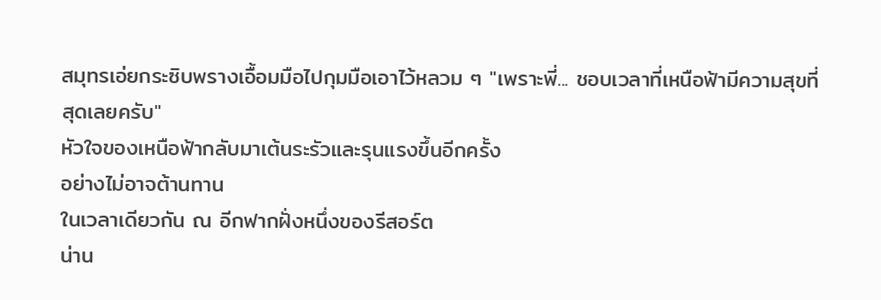สมุทรเอ่ยกระซิบพรางเอื้อมมือไปกุมมือเอาไว้หลวม ๆ "เพราะพี่... ชอบเวลาที่เหนือฟ้ามีความสุขที่สุดเลยครับ"
หัวใจของเหนือฟ้ากลับมาเต้นระรัวและรุนแรงขึ้นอีกครั้ง
อย่างไม่อาจต้านทาน
ในเวลาเดียวกัน ณ อีกฟากฝั่งหนึ่งของรีสอร์ต
น่าน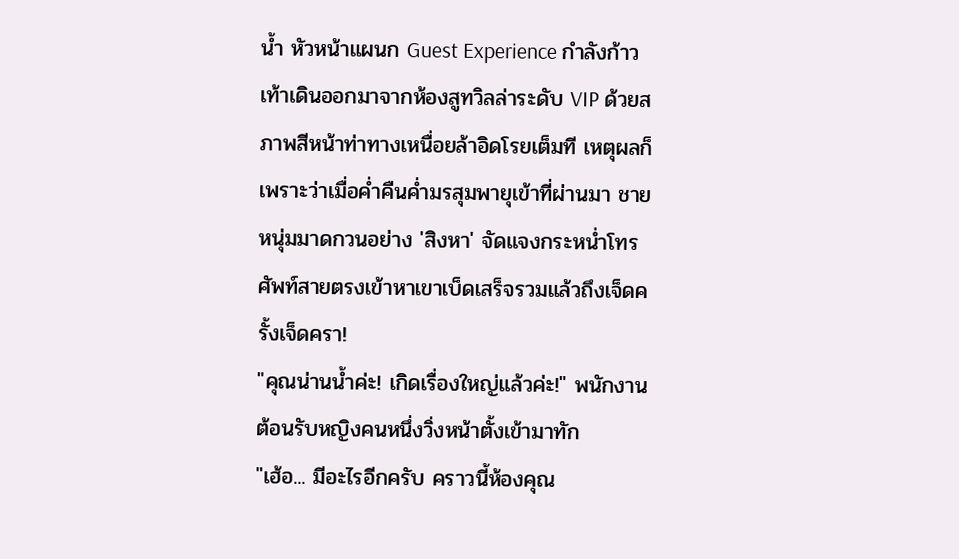น้ำ หัวหน้าแผนก Guest Experience กำลังก้าวเท้าเดินออกมาจากห้องสูทวิลล่าระดับ VIP ด้วยสภาพสีหน้าท่าทางเหนื่อยล้าอิดโรยเต็มที เหตุผลก็เพราะว่าเมื่อค่ำคืนค่ำมรสุมพายุเข้าที่ผ่านมา ชายหนุ่มมาดกวนอย่าง 'สิงหา' จัดแจงกระหน่ำโทรศัพท์สายตรงเข้าหาเขาเบ็ดเสร็จรวมแล้วถึงเจ็ดครั้งเจ็ดครา!
"คุณน่านน้ำค่ะ! เกิดเรื่องใหญ่แล้วค่ะ!" พนักงานต้อนรับหญิงคนหนึ่งวิ่งหน้าตั้งเข้ามาทัก
"เฮ้อ... มีอะไรอีกครับ คราวนี้ห้องคุณ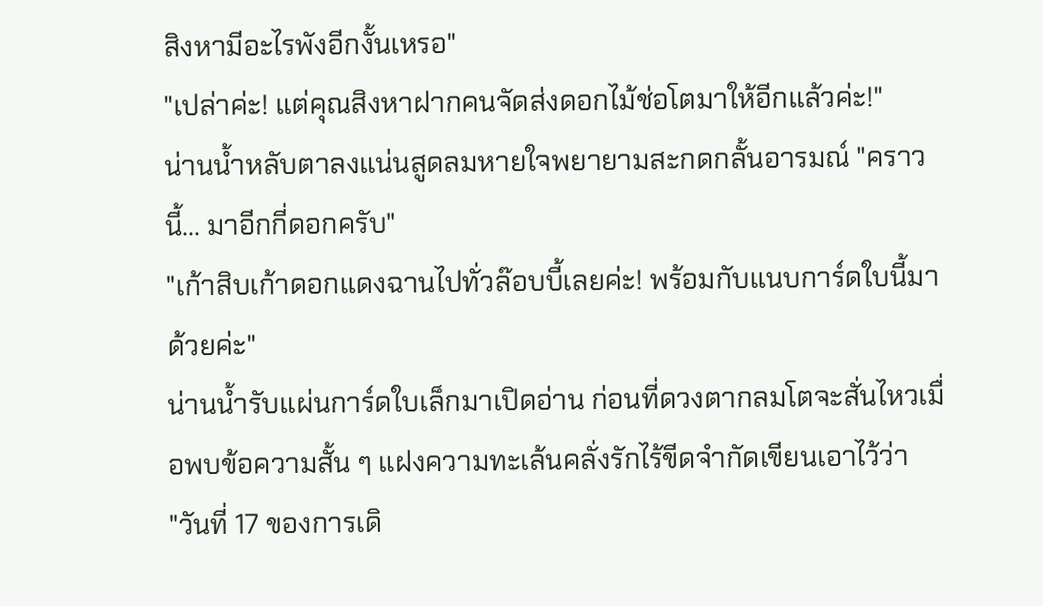สิงหามีอะไรพังอีกงั้นเหรอ"
"เปล่าค่ะ! แต่คุณสิงหาฝากคนจัดส่งดอกไม้ช่อโตมาให้อีกแล้วค่ะ!"
น่านน้ำหลับตาลงแน่นสูดลมหายใจพยายามสะกดกลั้นอารมณ์ "คราวนี้... มาอีกกี่ดอกครับ"
"เก้าสิบเก้าดอกแดงฉานไปทั่วล๊อบบี้เลยค่ะ! พร้อมกับแนบการ์ดใบนี้มาด้วยค่ะ"
น่านน้ำรับแผ่นการ์ดใบเล็กมาเปิดอ่าน ก่อนที่ดวงตากลมโตจะสั่นไหวเมื่อพบข้อความสั้น ๆ แฝงความทะเล้นคลั่งรักไร้ขีดจำกัดเขียนเอาไว้ว่า
"วันที่ 17 ของการเดิ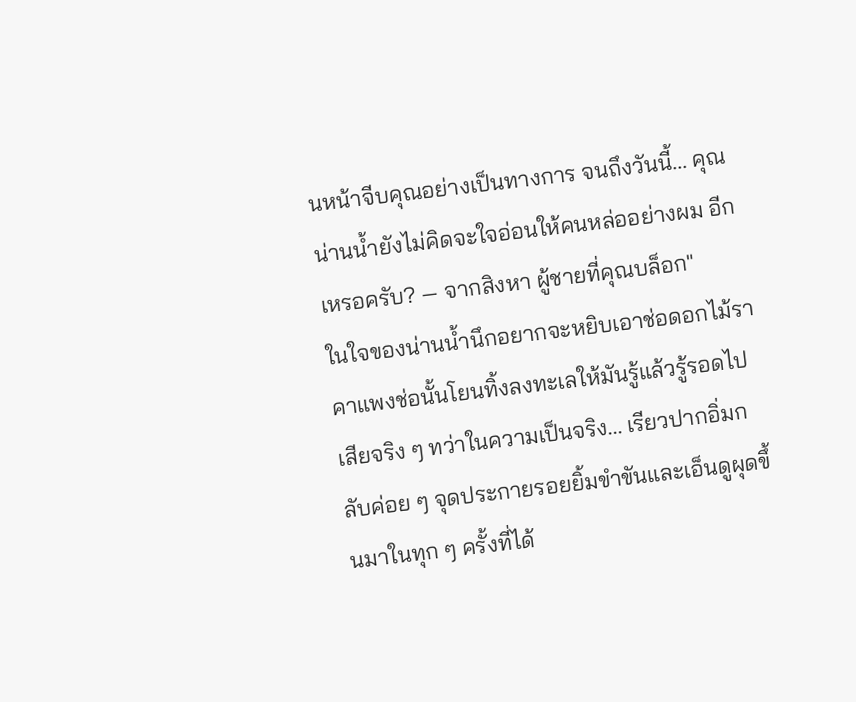นหน้าจีบคุณอย่างเป็นทางการ จนถึงวันนี้... คุณน่านน้ำยังไม่คิดจะใจอ่อนให้คนหล่ออย่างผม อีกเหรอครับ? — จากสิงหา ผู้ชายที่คุณบล็อก"
ในใจของน่านน้ำนึกอยากจะหยิบเอาช่อดอกไม้ราคาแพงช่อนั้นโยนทิ้งลงทะเลให้มันรู้แล้วรู้รอดไปเสียจริง ๆ ทว่าในความเป็นจริง... เรียวปากอิ่มกลับค่อย ๆ จุดประกายรอยยิ้มขำขันและเอ็นดูผุดขึ้นมาในทุก ๆ ครั้งที่ได้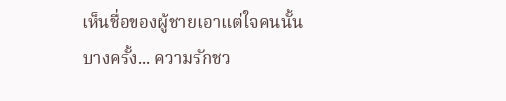เห็นชื่อของผู้ชายเอาแต่ใจคนนั้น
บางครั้ง... ความรักชว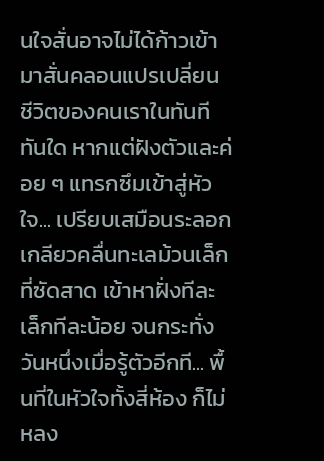นใจสั่นอาจไม่ได้ก้าวเข้ามาสั่นคลอนแปรเปลี่ยน ชีวิตของคนเราในทันทีทันใด หากแต่ฝังตัวและค่อย ๆ แทรกซึมเข้าสู่หัวใจ... เปรียบเสมือนระลอกเกลียวคลื่นทะเลม้วนเล็กที่ซัดสาด เข้าหาฝั่งทีละเล็กทีละน้อย จนกระทั่งวันหนึ่งเมื่อรู้ตัวอีกที... พื้นที่ในหัวใจทั้งสี่ห้อง ก็ไม่หลง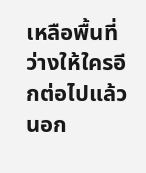เหลือพื้นที่ว่างให้ใครอีกต่อไปแล้ว นอก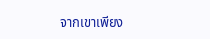จากเขาเพียง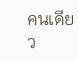คนเดียว